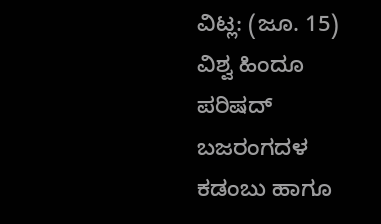ವಿಟ್ಲ: (ಜೂ. 15) ವಿಶ್ವ ಹಿಂದೂ ಪರಿಷದ್ ಬಜರಂಗದಳ ಕಡಂಬು ಹಾಗೂ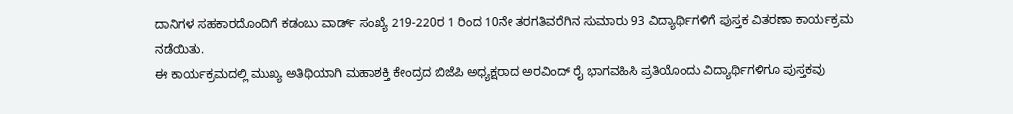ದಾನಿಗಳ ಸಹಕಾರದೊಂದಿಗೆ ಕಡಂಬು ವಾರ್ಡ್ ಸಂಖ್ಯೆ 219-220ರ 1 ರಿಂದ 10ನೇ ತರಗತಿವರೆಗಿನ ಸುಮಾರು 93 ವಿದ್ಯಾರ್ಥಿಗಳಿಗೆ ಪುಸ್ತಕ ವಿತರಣಾ ಕಾರ್ಯಕ್ರಮ ನಡೆಯಿತು.
ಈ ಕಾರ್ಯಕ್ರಮದಲ್ಲಿ ಮುಖ್ಯ ಅತಿಥಿಯಾಗಿ ಮಹಾಶಕ್ತಿ ಕೇಂದ್ರದ ಬಿಜೆಪಿ ಅಧ್ಯಕ್ಷರಾದ ಅರವಿಂದ್ ರೈ ಭಾಗವಹಿಸಿ ಪ್ರತಿಯೊಂದು ವಿದ್ಯಾರ್ಥಿಗಳಿಗೂ ಪುಸ್ತಕವು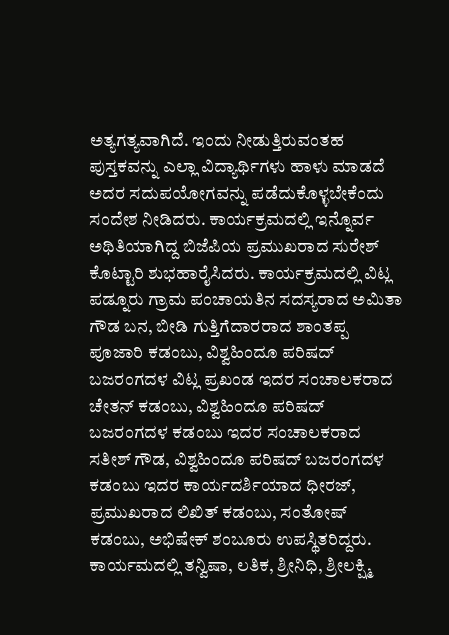ಅತ್ಯಗತ್ಯವಾಗಿದೆ. ಇಂದು ನೀಡುತ್ತಿರುವಂತಹ ಪುಸ್ತಕವನ್ನು ಎಲ್ಲಾ ವಿದ್ಯಾರ್ಥಿಗಳು ಹಾಳು ಮಾಡದೆ ಅದರ ಸದುಪಯೋಗವನ್ನು ಪಡೆದುಕೊಳ್ಳಬೇಕೆಂದು ಸಂದೇಶ ನೀಡಿದರು. ಕಾರ್ಯಕ್ರಮದಲ್ಲಿ ಇನ್ನೊರ್ವ ಅಥಿತಿಯಾಗಿದ್ದ ಬಿಜೆಪಿಯ ಪ್ರಮುಖರಾದ ಸುರೇಶ್ ಕೊಟ್ಟಾರಿ ಶುಭಹಾರೈಸಿದರು. ಕಾರ್ಯಕ್ರಮದಲ್ಲಿ ವಿಟ್ಲ ಪಡ್ನೂರು ಗ್ರಾಮ ಪಂಚಾಯತಿನ ಸದಸ್ಯರಾದ ಅಮಿತಾ ಗೌಡ ಬನ, ಬೀಡಿ ಗುತ್ತಿಗೆದಾರರಾದ ಶಾಂತಪ್ಪ ಪೂಜಾರಿ ಕಡಂಬು, ವಿಶ್ವಹಿಂದೂ ಪರಿಷದ್ ಬಜರಂಗದಳ ವಿಟ್ಲ ಪ್ರಖಂಡ ಇದರ ಸಂಚಾಲಕರಾದ ಚೇತನ್ ಕಡಂಬು, ವಿಶ್ವಹಿಂದೂ ಪರಿಷದ್ ಬಜರಂಗದಳ ಕಡಂಬು ಇದರ ಸಂಚಾಲಕರಾದ ಸತೀಶ್ ಗೌಡ, ವಿಶ್ವಹಿಂದೂ ಪರಿಷದ್ ಬಜರಂಗದಳ ಕಡಂಬು ಇದರ ಕಾರ್ಯದರ್ಶಿಯಾದ ಧೀರಜ್, ಪ್ರಮುಖರಾದ ಲಿಖಿತ್ ಕಡಂಬು, ಸಂತೋಷ್ ಕಡಂಬು, ಅಭಿಷೇಕ್ ಶಂಬೂರು ಉಪಸ್ಥಿತರಿದ್ದರು. ಕಾರ್ಯಮದಲ್ಲಿ ತನ್ವಿಷಾ, ಲತಿಕ, ಶ್ರೀನಿಧಿ, ಶ್ರೀಲಕ್ಷ್ಮಿ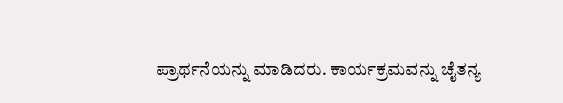ಪ್ರಾರ್ಥನೆಯನ್ನು ಮಾಡಿದರು. ಕಾರ್ಯಕ್ರಮವನ್ನು ಚೈತನ್ಯ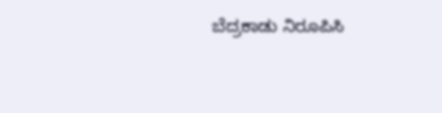ಬೆದ್ರಕಾಡು ನಿರೂಪಿಸಿ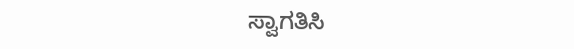ಸ್ವಾಗತಿಸಿ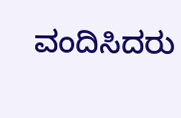ವಂದಿಸಿದರು